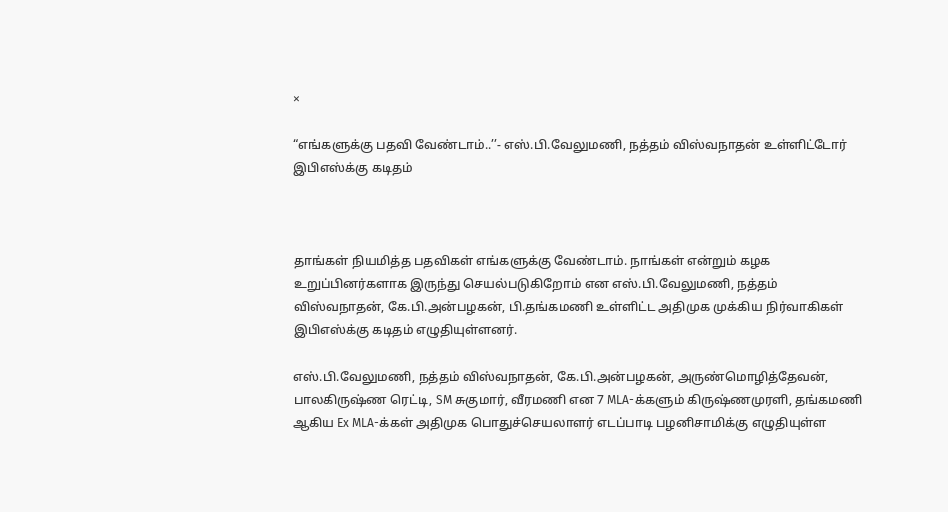×

“எங்களுக்கு பதவி வேண்டாம்..’’- எஸ்.பி.வேலுமணி, நத்தம் விஸ்வநாதன் உள்ளிட்டோர் இபிஎஸ்க்கு கடிதம்



தாங்கள் நியமித்த பதவிகள் எங்களுக்கு வேண்டாம். நாங்கள் என்றும் கழக உறுப்பினர்களாக இருந்து செயல்படுகிறோம் என எஸ்.பி.வேலுமணி, நத்தம் விஸ்வநாதன், கே.பி.அன்பழகன், பி.தங்கமணி உள்ளிட்ட அதிமுக முக்கிய நிர்வாகிகள் இபிஎஸ்க்கு கடிதம் எழுதியுள்ளனர்.

எஸ்.பி.வேலுமணி, நத்தம் விஸ்வநாதன், கே.பி.அன்பழகன், அருண்மொழித்தேவன், பாலகிருஷ்ண ரெட்டி, SM சுகுமார், வீரமணி என 7 MLA-க்களும் கிருஷ்ணமுரளி, தங்கமணி ஆகிய Ex MLA-க்கள் அதிமுக பொதுச்செயலாளர் எடப்பாடி பழனிசாமிக்கு எழுதியுள்ள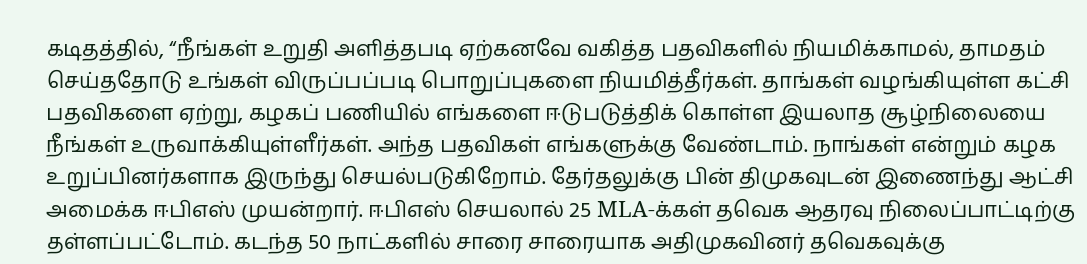கடிதத்தில், “நீங்கள் உறுதி அளித்தபடி ஏற்கனவே வகித்த பதவிகளில் நியமிக்காமல், தாமதம் செய்ததோடு உங்கள் விருப்பப்படி பொறுப்புகளை நியமித்தீர்கள். தாங்கள் வழங்கியுள்ள கட்சி பதவிகளை ஏற்று, கழகப் பணியில் எங்களை ஈடுபடுத்திக் கொள்ள இயலாத சூழ்நிலையை நீங்கள் உருவாக்கியுள்ளீர்கள். அந்த பதவிகள் எங்களுக்கு வேண்டாம். நாங்கள் என்றும் கழக உறுப்பினர்களாக இருந்து செயல்படுகிறோம். தேர்தலுக்கு பின் திமுகவுடன் இணைந்து ஆட்சி அமைக்க ஈபிஎஸ் முயன்றார். ஈபிஎஸ் செயலால் 25 MLA-க்கள் தவெக ஆதரவு நிலைப்பாட்டிற்கு தள்ளப்பட்டோம். கடந்த 50 நாட்களில் சாரை சாரையாக அதிமுகவினர் தவெகவுக்கு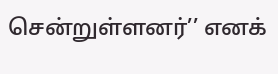சென்றுள்ளனர்’’ எனக்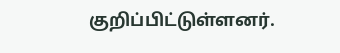குறிப்பிட்டுள்ளனர்.